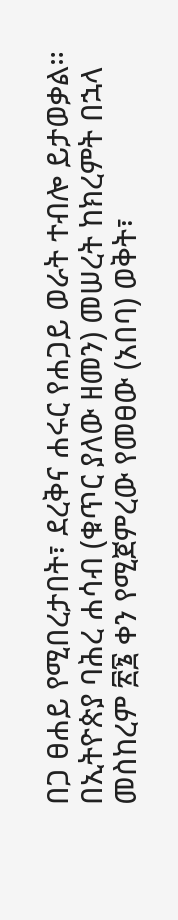በጋ ፀሐይ የሚበረታበት፣ ደረቅና ሐሩር የሐጋይ ወራት ተብሎ ይታወቃል። በኢትዮጵያ ባሕረ ሐሳብ (ቁጥር ያለው ዘመን) መሠረት ከክረምት በኋላ መስከረም ፳፮ ቀን የሚጀምረው የመፀው (አበባ) ወቅት፣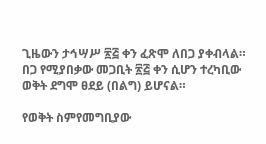ጊዜውን ታኅሣሥ ፳፭ ቀን ፈጽሞ ለበጋ ያቀብላል። በጋ የሚያበቃው መጋቢት ፳፭ ቀን ሲሆን ተረካቢው ወቅት ደግሞ ፀደይ (በልግ) ይሆናል።

የወቅት ስምየመግቢያው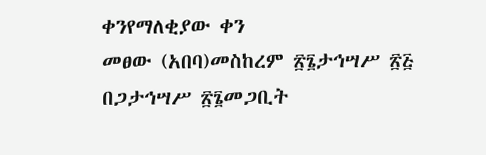ቀንየማለቂያው ቀን
መፀው (አበባ)መስከረም ፳፮ታኅሣሥ ፳፭
በጋታኅሣሥ ፳፮መጋቢት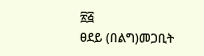፳፭
ፀደይ (በልግ)መጋቢት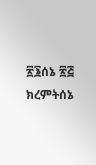፳፮ሰኔ ፳፭
ክረምትሰኔ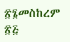፳፮መስከረም ፳፭